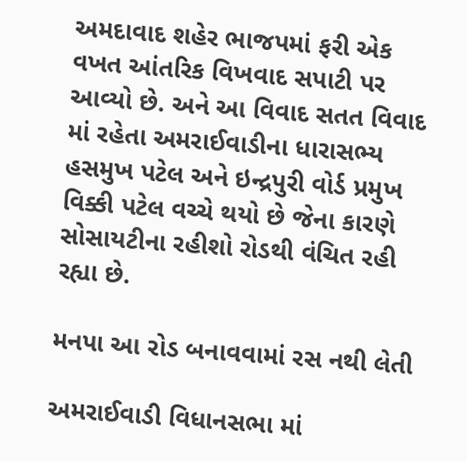અમદાવાદ શહેર ભાજપમાં ફરી એક વખત આંતરિક વિખવાદ સપાટી પર આવ્યો છે. અને આ વિવાદ સતત વિવાદ માં રહેતા અમરાઈવાડીના ધારાસભ્ય હસમુખ પટેલ અને ઇન્દ્રપુરી વોર્ડ પ્રમુખ વિક્કી પટેલ વચ્ચે થયો છે જેના કારણે સોસાયટીના રહીશો રોડથી વંચિત રહી રહ્યા છે.

મનપા આ રોડ બનાવવામાં રસ નથી લેતી

અમરાઈવાડી વિધાનસભા માં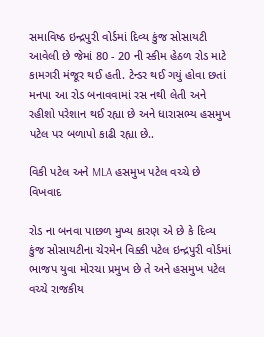સમાવિષ્ઠ ઇન્દ્રપુરી વોર્ડમાં દિવ્ય કુંજ સોસાયટી આવેલી છે જેમાં 80 - 20 ની સ્કીમ હેઠળ રોડ માટે કામગરી મંજૂર થઈ હતી. ટેન્ડર થઈ ગયું હોવા છતાં મનપા આ રોડ બનાવવામાં રસ નથી લેતી અને રહીશો પરેશાન થઈ રહ્યા છે અને ધારાસભ્ય હસમુખ પટેલ પર બળાપો કાઢી રહ્યા છે..

વિકી પટેલ અને MLA હસમુખ પટેલ વચ્ચે છે વિખવાદ

રોડ ના બનવા પાછળ મુખ્ય કારણ એ છે કે દિવ્ય કુંજ સોસાયટીના ચેરમેન વિક્કી પટેલ ઇન્દ્રપુરી વોર્ડમાં ભાજપ યુવા મોરચા પ્રમુખ છે તે અને હસમુખ પટેલ વચ્ચે રાજકીય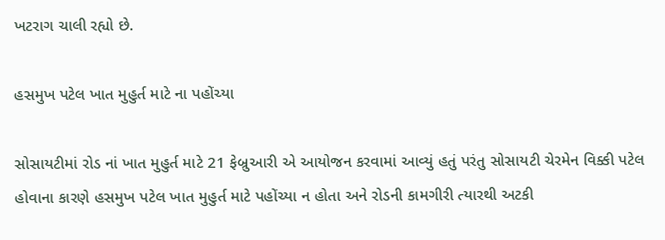ખટરાગ ચાલી રહ્યો છે.

હસમુખ પટેલ ખાત મુહુર્ત માટે ના પહોંચ્યા

સોસાયટીમાં રોડ નાં ખાત મુહુર્ત માટે 21 ફેબ્રુઆરી એ આયોજન કરવામાં આવ્યું હતું પરંતુ સોસાયટી ચેરમેન વિક્કી પટેલ હોવાના કારણે હસમુખ પટેલ ખાત મુહુર્ત માટે પહોંચ્યા ન હોતા અને રોડની કામગીરી ત્યારથી અટકી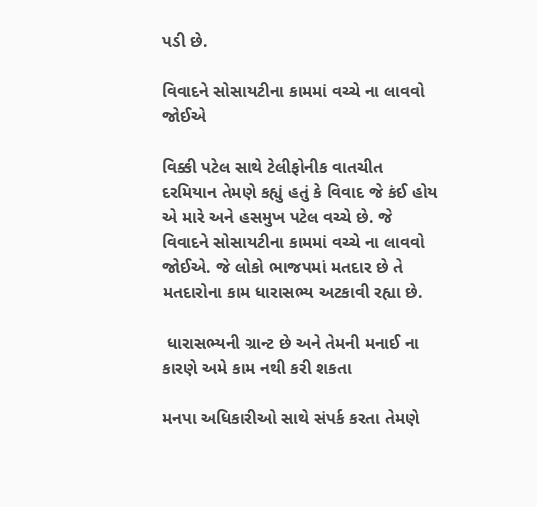પડી છે.

વિવાદને સોસાયટીના કામમાં વચ્ચે ના લાવવો જોઈએ

વિક્કી પટેલ સાથે ટેલીફોનીક વાતચીત દરમિયાન તેમણે કહ્યું હતું કે વિવાદ જે કંઈ હોય એ મારે અને હસમુખ પટેલ વચ્ચે છે. જે વિવાદને સોસાયટીના કામમાં વચ્ચે ના લાવવો જોઈએ. જે લોકો ભાજપમાં મતદાર છે તે મતદારોના કામ ધારાસભ્ય અટકાવી રહ્યા છે.

 ધારાસભ્યની ગ્રાન્ટ છે અને તેમની મનાઈ ના કારણે અમે કામ નથી કરી શકતા

મનપા અધિકારીઓ સાથે સંપર્ક કરતા તેમણે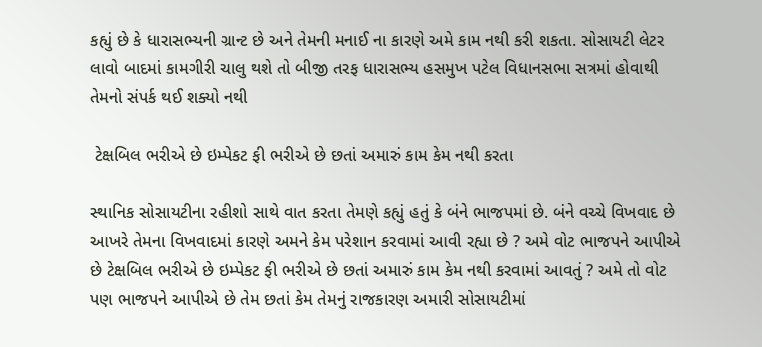કહ્યું છે કે ધારાસભ્યની ગ્રાન્ટ છે અને તેમની મનાઈ ના કારણે અમે કામ નથી કરી શકતા. સોસાયટી લેટર લાવો બાદમાં કામગીરી ચાલુ થશે તો બીજી તરફ ધારાસભ્ય હસમુખ પટેલ વિધાનસભા સત્રમાં હોવાથી તેમનો સંપર્ક થઈ શક્યો નથી

 ટેક્ષબિલ ભરીએ છે ઇમ્પેકટ ફી ભરીએ છે છતાં અમારું કામ કેમ નથી કરતા

સ્થાનિક સોસાયટીના રહીશો સાથે વાત કરતા તેમણે કહ્યું હતું કે બંને ભાજપમાં છે. બંને વચ્ચે વિખવાદ છે આખરે તેમના વિખવાદમાં કારણે અમને કેમ પરેશાન કરવામાં આવી રહ્યા છે ? અમે વોટ ભાજપને આપીએ છે ટેક્ષબિલ ભરીએ છે ઇમ્પેકટ ફી ભરીએ છે છતાં અમારું કામ કેમ નથી કરવામાં આવતું ? અમે તો વોટ પણ ભાજપને આપીએ છે તેમ છતાં કેમ તેમનું રાજકારણ અમારી સોસાયટીમાં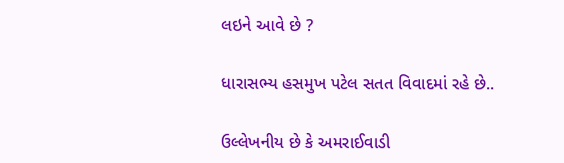લઇને આવે છે ?

ધારાસભ્ય હસમુખ પટેલ સતત વિવાદમાં રહે છે..

ઉલ્લેખનીય છે કે અમરાઈવાડી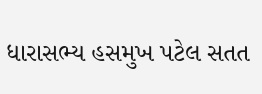ધારાસભ્ય હસમુખ પટેલ સતત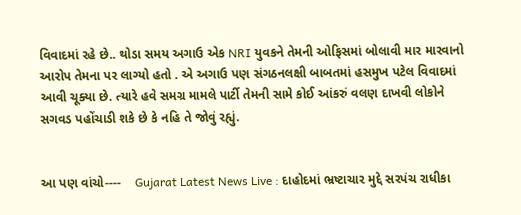વિવાદમાં રહે છે.. થોડા સમય અગાઉ એક NRI યુવકને તેમની ઓફિસમાં બોલાવી માર મારવાનો આરોપ તેમના પર લાગ્યો હતો . એ અગાઉ પણ સંગઠનલક્ષી બાબતમાં હસમુખ પટેલ વિવાદમાં આવી ચૂક્યા છે. ત્યારે હવે સમગ્ર મામલે પાર્ટી તેમની સામે કોઈ આંકરું વલણ દાખવી લોકોને સગવડ પહોંચાડી શકે છે કે નહિ તે જોવું રહ્યું.


આ પણ વાંચો----    Gujarat Latest News Live : દાહોદમાં ભ્રષ્ટાચાર મુદ્દે સરપંચ રાધીકા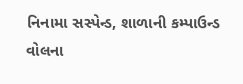નિનામા સસ્પેન્ડ, શાળાની કમ્પાઉન્ડ વોલના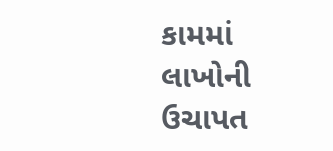કામમાં લાખોની ઉચાપત